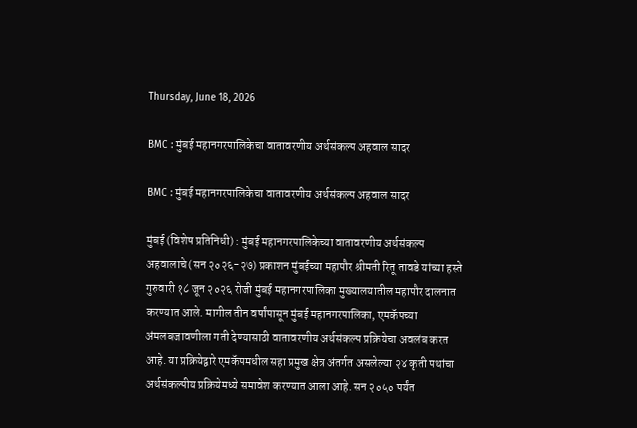Thursday, June 18, 2026

BMC : मुंबई महानगरपालिकेचा वातावरणीय अर्थसंकल्प अहवाल सादर

BMC : मुंबई महानगरपालिकेचा वातावरणीय अर्थसंकल्प अहवाल सादर

मुंबई (विशेष प्रतिनिधी) : मुंबई महानगरपालिकेच्या वातावरणीय अर्थसंकल्प अहवालाचे (सन २०२६-२७) प्रकाशन मुंबईच्या महापौर श्रीमती रितू तावडे यांच्या हस्ते गुरुवारी १८ जून २०२६ रोजी मुंबई महानगरपालिका मुख्‍यालयातील महापौर दालनात करण्यात आले. मागील तीन वर्षांपासून मुंबई महानगरपालिका, एमकॅपच्या अंमलबजावणीला गती देण्यासाठी वातावरणीय अर्थसंकल्प प्रक्रियेचा अवलंब करत आहे. या प्रक्रियेद्वारे एमकॅपमधील सहा प्रमुख क्षेत्र अंतर्गत असलेल्या २४ कृती पथांचा अर्थसंकल्पीय प्रक्रियेमध्ये समावेश करण्यात आला आहे. सन २०५० पर्यंत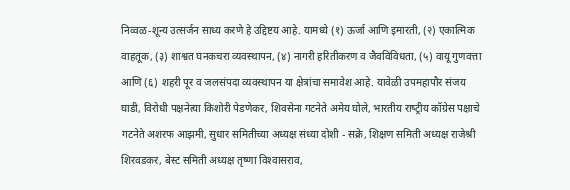निव्वळ-शून्य उत्सर्जन साध्य करणे हे उद्दिष्टय आहे. यामध्ये (१) ऊर्जा आणि इमारती, (२) एकात्मिक वाहतूक, (३) शाश्वत घनकचरा व्यवस्थापन, (४) नागरी हरितीकरण व जैवविविधता, (५) वायू गुणवत्ता आणि (६) शहरी पूर व जलसंपदा व्यवस्थापन या क्षेत्रांचा समावेश आहे. यावेळी उपमहापौर संजय घाडी, विरोधी पक्षनेत्‍या किशोरी पेडणेकर, शिवसेना गटनेते अमेय घोले, भारतीय राष्‍ट्रीय कॉग्रेस पक्षाचे गटनेते अशरफ आझमी, सुधार समितीच्‍या अध्‍यक्ष संध्‍या दोशी - सक्रे, शिक्षण समिती अध्‍यक्ष राजेश्री शिरवडकर, बेस्‍ट समिती अध्‍यक्ष तृष्‍णा विश्‍वासराव,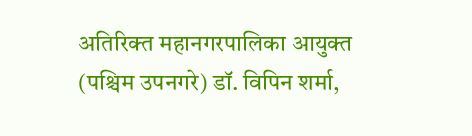अतिरिक्‍त महानगरपालिका आयुक्त (पश्चिम उपनगरे) डॉ. विपिन शर्मा,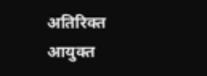अतिरिक्‍त आयुक्त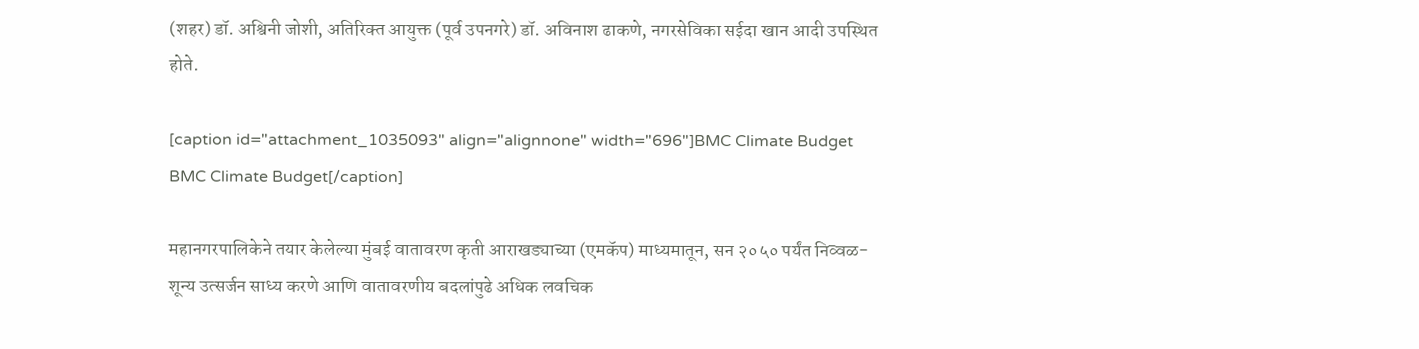(शहर) डॉ. अश्विनी जोशी, अतिरिक्‍त आयुक्त (पूर्व उपनगरे) डॉ. अविनाश ढाकणे, नगरसेविका सईदा खान आदी उपस्थित होते.

[caption id="attachment_1035093" align="alignnone" width="696"]BMC Climate Budget BMC Climate Budget[/caption]

महानगरपालिकेने तयार केलेल्या मुंबई वातावरण कृती आराखड्याच्या (एमकॅप) माध्यमातून, सन २०५० पर्यंत निव्वळ-शून्य उत्सर्जन साध्य करणे आणि वातावरणीय बदलांपुढे अधिक लवचिक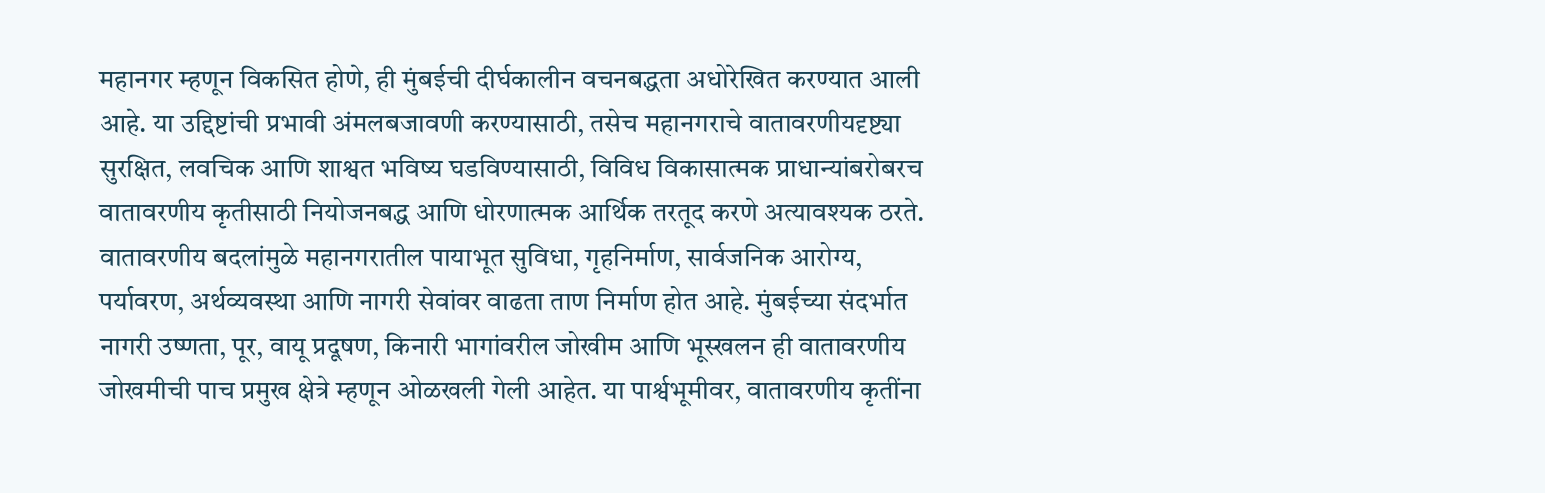महानगर म्हणून विकसित होणे, ही मुंबईची दीर्घकालीन वचनबद्धता अधोरेखित करण्यात आली आहे. या उद्दिष्टांची प्रभावी अंमलबजावणी करण्यासाठी, तसेच महानगराचे वातावरणीयदृष्ट्या सुरक्षित, लवचिक आणि शाश्वत भविष्य घडविण्यासाठी, विविध विकासात्मक प्राधान्यांबरोबरच वातावरणीय कृतीसाठी नियोजनबद्ध आणि धोरणात्मक आर्थिक तरतूद करणे अत्यावश्यक ठरते. वातावरणीय बदलांमुळे महानगरातील पायाभूत सुविधा, गृहनिर्माण, सार्वजनिक आरोग्य, पर्यावरण, अर्थव्यवस्था आणि नागरी सेवांवर वाढता ताण निर्माण होत आहे. मुंबईच्या संदर्भात नागरी उष्णता, पूर, वायू प्रदूषण, किनारी भागांवरील जोखीम आणि भूस्खलन ही वातावरणीय जोखमीची पाच प्रमुख क्षेत्रे म्हणून ओळखली गेली आहेत. या पार्श्वभूमीवर, वातावरणीय कृतींना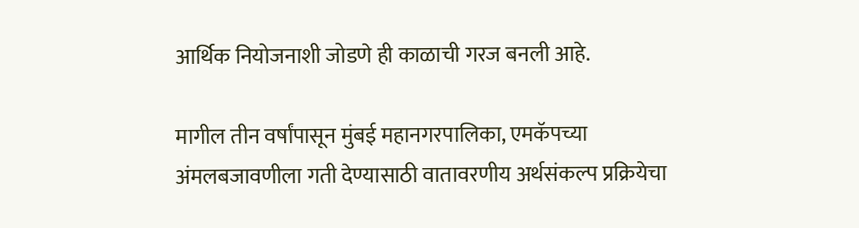आर्थिक नियोजनाशी जोडणे ही काळाची गरज बनली आहे.

मागील तीन वर्षांपासून मुंबई महानगरपालिका, एमकॅपच्या अंमलबजावणीला गती देण्यासाठी वातावरणीय अर्थसंकल्प प्रक्रियेचा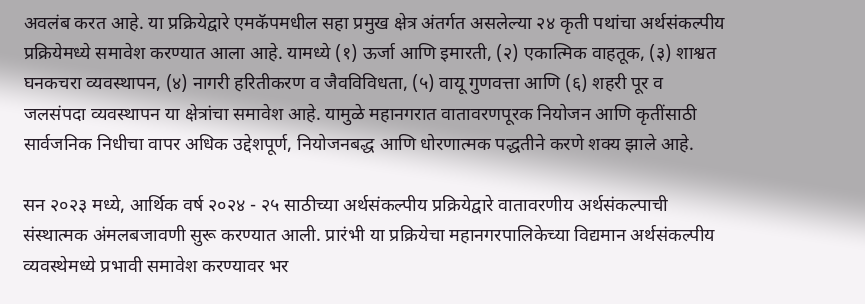अवलंब करत आहे. या प्रक्रियेद्वारे एमकॅपमधील सहा प्रमुख क्षेत्र अंतर्गत असलेल्या २४ कृती पथांचा अर्थसंकल्पीय प्रक्रियेमध्ये समावेश करण्यात आला आहे. यामध्ये (१) ऊर्जा आणि इमारती, (२) एकात्मिक वाहतूक, (३) शाश्वत घनकचरा व्यवस्थापन, (४) नागरी हरितीकरण व जैवविविधता, (५) वायू गुणवत्ता आणि (६) शहरी पूर व जलसंपदा व्यवस्थापन या क्षेत्रांचा समावेश आहे. यामुळे महानगरात वातावरणपूरक नियोजन आणि कृतींसाठी सार्वजनिक निधीचा वापर अधिक उद्देशपूर्ण, नियोजनबद्ध आणि धोरणात्मक पद्धतीने करणे शक्य झाले आहे.

सन २०२३ मध्ये, आर्थिक वर्ष २०२४ - २५ साठीच्या अर्थसंकल्पीय प्रक्रियेद्वारे वातावरणीय अर्थसंकल्पाची संस्थात्मक अंमलबजावणी सुरू करण्यात आली. प्रारंभी या प्रक्रियेचा महानगरपालिकेच्या विद्यमान अर्थसंकल्पीय व्यवस्थेमध्ये प्रभावी समावेश करण्यावर भर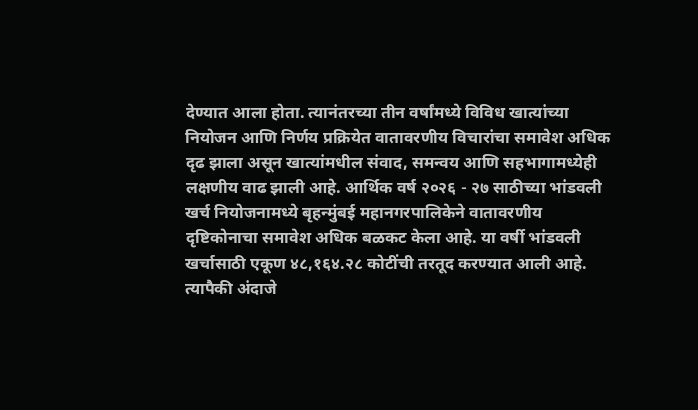देण्यात आला होता. त्यानंतरच्या तीन वर्षांमध्ये विविध खात्यांच्या नियोजन आणि निर्णय प्रक्रियेत वातावरणीय विचारांचा समावेश अधिक दृढ झाला असून खात्यांमधील संवाद, समन्वय आणि सहभागामध्येही लक्षणीय वाढ झाली आहे. आर्थिक वर्ष २०२६ - २७ साठीच्या भांडवली खर्च नियोजनामध्ये बृहन्मुंबई महानगरपालिकेने वातावरणीय दृष्टिकोनाचा समावेश अधिक बळकट केला आहे. या वर्षी भांडवली खर्चासाठी एकूण ४८,१६४.२८ कोटींची तरतूद करण्यात आली आहे. त्यापैकी अंदाजे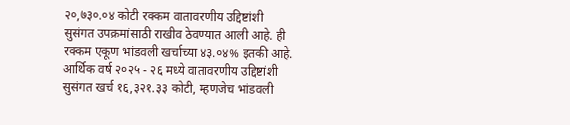२०,७३०.०४ कोटी रक्कम वातावरणीय उद्दिष्टांशी सुसंगत उपक्रमांसाठी राखीव ठेवण्यात आली आहे. ही रक्कम एकूण भांडवली खर्चाच्या ४३.०४% इतकी आहे. आर्थिक वर्ष २०२५ - २६ मध्ये वातावरणीय उद्दिष्टांशी सुसंगत खर्च १६,३२१.३३ कोटी, म्हणजेच भांडवली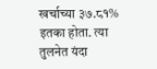खर्चाच्या ३७.८१% इतका होता. त्या तुलनेत यंदा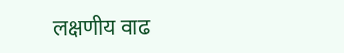लक्षणीय वाढ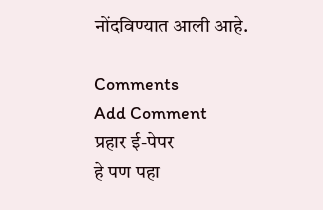नोंदविण्यात आली आहे.

Comments
Add Comment
प्रहार ई-पेपर
हे पण पहा